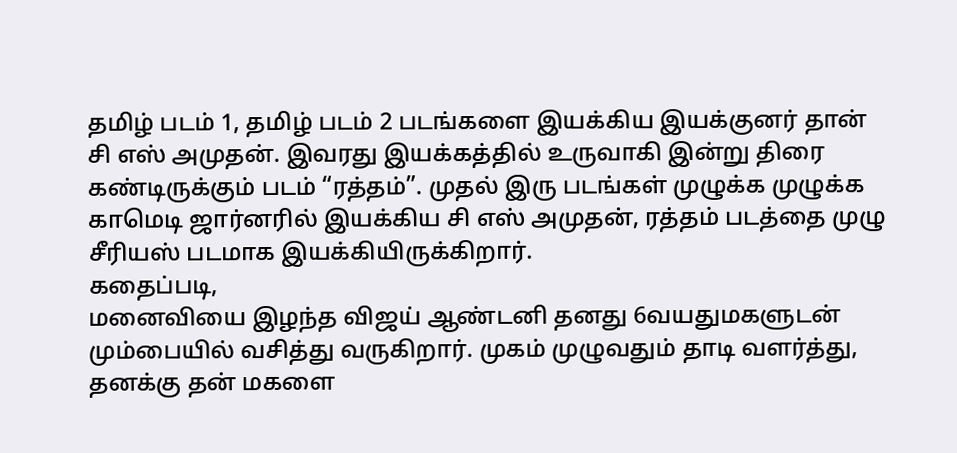தமிழ் படம் 1, தமிழ் படம் 2 படங்களை இயக்கிய இயக்குனர் தான் சி எஸ் அமுதன். இவரது இயக்கத்தில் உருவாகி இன்று திரை கண்டிருக்கும் படம் “ரத்தம்”. முதல் இரு படங்கள் முழுக்க முழுக்க காமெடி ஜார்னரில் இயக்கிய சி எஸ் அமுதன், ரத்தம் படத்தை முழு சீரியஸ் படமாக இயக்கியிருக்கிறார்.
கதைப்படி,
மனைவியை இழந்த விஜய் ஆண்டனி தனது 6வயதுமகளுடன் மும்பையில் வசித்து வருகிறார். முகம் முழுவதும் தாடி வளர்த்து, தனக்கு தன் மகளை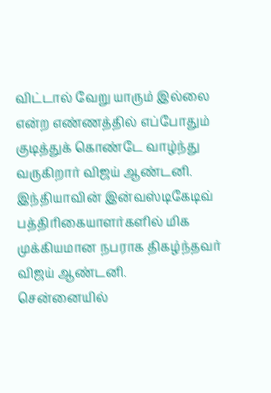விட்டால் வேறு யாரும் இல்லை என்ற எண்ணத்தில் எப்போதும் குடித்துக் கொண்டே வாழ்ந்து வருகிறார் விஜய் ஆண்டனி.
இந்தியாவின் இன்வஸ்டிகேடிவ் பத்திரிகையாளர்களில் மிக முக்கியமான நபராக திகழ்ந்தவர் விஜய் ஆண்டனி.
சென்னையில்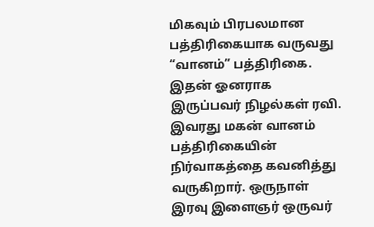மிகவும் பிரபலமான பத்திரிகையாக வருவது “வானம்” பத்திரிகை. இதன் ஓனராக இருப்பவர் நிழல்கள் ரவி. இவரது மகன் வானம் பத்திரிகையின் நிர்வாகத்தை கவனித்து வருகிறார். ஒருநாள் இரவு இளைஞர் ஒருவர்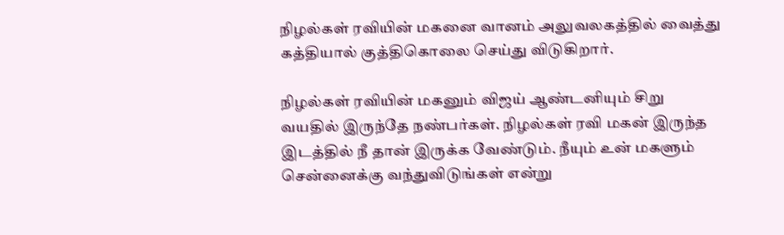நிழல்கள் ரவியின் மகனை வானம் அலுவலகத்தில் வைத்து கத்தியால் குத்திகொலை செய்து விடுகிறார்.

நிழல்கள் ரவியின் மகனும் விஜய் ஆண்டனியும் சிறு வயதில் இருந்தே நண்பர்கள். நிழல்கள் ரவி மகன் இருந்த இடத்தில் நீ தான் இருக்க வேண்டும். நீயும் உன் மகளும் சென்னைக்கு வந்துவிடுங்கள் என்று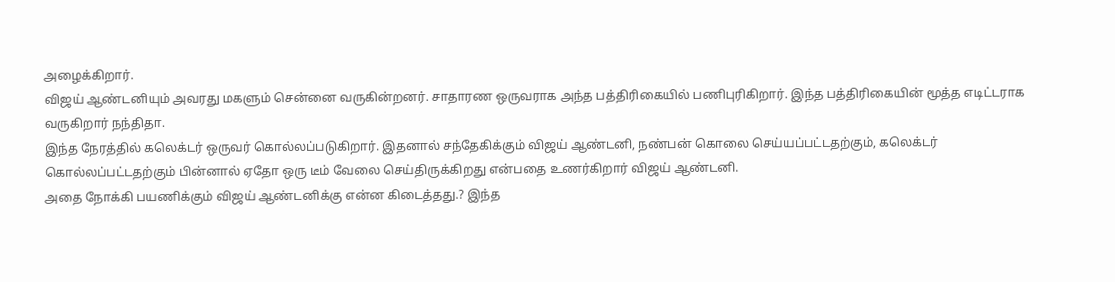அழைக்கிறார்.
விஜய் ஆண்டனியும் அவரது மகளும் சென்னை வருகின்றனர். சாதாரண ஒருவராக அந்த பத்திரிகையில் பணிபுரிகிறார். இந்த பத்திரிகையின் மூத்த எடிட்டராக வருகிறார் நந்திதா.
இந்த நேரத்தில் கலெக்டர் ஒருவர் கொல்லப்படுகிறார். இதனால் சந்தேகிக்கும் விஜய் ஆண்டனி, நண்பன் கொலை செய்யப்பட்டதற்கும், கலெக்டர் கொல்லப்பட்டதற்கும் பின்னால் ஏதோ ஒரு டீம் வேலை செய்திருக்கிறது என்பதை உணர்கிறார் விஜய் ஆண்டனி.
அதை நோக்கி பயணிக்கும் விஜய் ஆண்டனிக்கு என்ன கிடைத்தது.? இந்த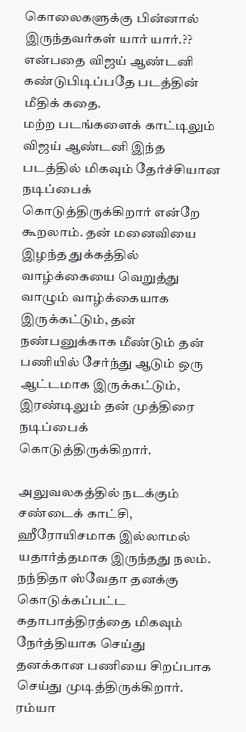கொலைகளுக்கு பின்னால் இருந்தவர்கள் யார் யார்.?? என்பதை விஜய் ஆண்டனி கண்டுபிடிப்பதே படத்தின் மீதிக் கதை.
மற்ற படங்களைக் காட்டிலும் விஜய் ஆண்டனி இந்த படத்தில் மிகவும் தேர்ச்சியான நடிப்பைக் கொடுத்திருக்கிறார் என்றே கூறலாம். தன் மனைவியை இழந்த துக்கத்தில் வாழ்க்கையை வெறுத்து வாழும் வாழ்க்கையாக இருக்கட்டும், தன் நண்பனுக்காக மீண்டும் தன் பணியில் சேர்ந்து ஆடும் ஒரு ஆட்டமாக இருக்கட்டும், இரண்டிலும் தன் முத்திரை நடிப்பைக் கொடுத்திருக்கிறார்.

அலுவலகத்தில் நடக்கும் சண்டைக் காட்சி, ஹீரோயிசமாக இல்லாமல் யதார்த்தமாக இருந்தது நலம். நந்திதா ஸ்வேதா தனக்கு கொடுக்கப்பட்ட கதாபாத்திரத்தை மிகவும் நேர்த்தியாக செய்து தனக்கான பணியை சிறப்பாக செய்து முடித்திருக்கிறார்.
ரம்யா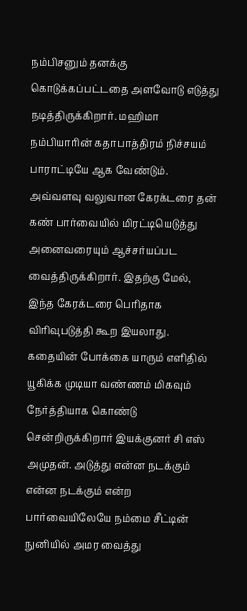நம்பிசனும் தனக்கு கொடுக்கப்பட்டதை அளவோடு எடுத்து நடித்திருக்கிறார். மஹிமா நம்பியாரின் கதாபாத்திரம் நிச்சயம் பாராட்டியே ஆக வேண்டும். அவ்வளவு வலுவான கேரக்டரை தன் கண் பார்வையில் மிரட்டியெடுத்து அனைவரையும் ஆச்சர்யப்பட வைத்திருக்கிறார். இதற்கு மேல், இந்த கேரக்டரை பெரிதாக விரிவுபடுத்தி கூற இயலாது.
கதையின் போக்கை யாரும் எளிதில் யூகிக்க முடியா வண்ணம் மிகவும் நேர்த்தியாக கொண்டு சென்றிருக்கிறார் இயக்குனர் சி எஸ் அமுதன். அடுத்து என்ன நடக்கும் என்ன நடக்கும் என்ற பார்வையிலேயே நம்மை சீட்டின் நுனியில் அமர வைத்து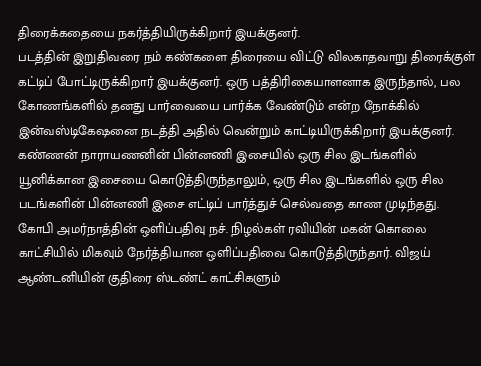திரைக்கதையை நகர்த்தியிருக்கிறார் இயக்குனர்.
படத்தின் இறுதிவரை நம் கண்களை திரையை விட்டு விலகாதவாறு திரைக்குள் கட்டிப் போட்டிருக்கிறார் இயக்குனர். ஒரு பத்திரிகையாளனாக இருந்தால், பல கோணங்களில் தனது பார்வையை பார்க்க வேண்டும் என்ற நோக்கில் இன்வஸ்டிகேஷனை நடத்தி அதில் வென்றும் காட்டியிருக்கிறார் இயக்குனர்.
கண்ணன் நாராயணனின் பின்னணி இசையில் ஒரு சில இடங்களில் யூனிக்கான இசையை கொடுத்திருந்தாலும், ஒரு சில இடங்களில் ஒரு சில படங்களின் பின்னணி இசை எட்டிப் பார்த்துச் செல்வதை காண முடிந்தது.
கோபி அமர்நாத்தின் ஒளிப்பதிவு நச். நிழல்கள் ரவியின் மகன் கொலை காட்சியில் மிகவும் நேர்த்தியான ஒளிப்பதிவை கொடுத்திருந்தார். விஜய் ஆண்டனியின் குதிரை ஸ்டண்ட் காட்சிகளும்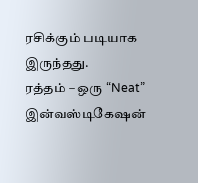ரசிக்கும் படியாக இருந்தது.
ரத்தம் – ஒரு “Neat” இன்வஸ்டிகேஷன்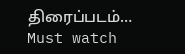திரைப்படம்… Must watch